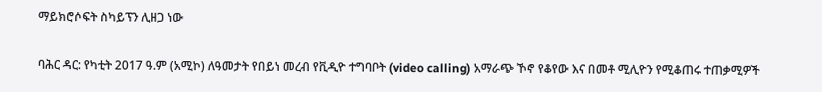ማይክሮሶፍት ስካይፕን ሊዘጋ ነው

ባሕር ዳር: የካቲት 2017 ዓ.ም (አሚኮ) ለዓመታት የበይነ መረብ የቪዲዮ ተግባቦት (video calling) አማራጭ ኾኖ የቆየው እና በመቶ ሚሊዮን የሚቆጠሩ ተጠቃሚዎች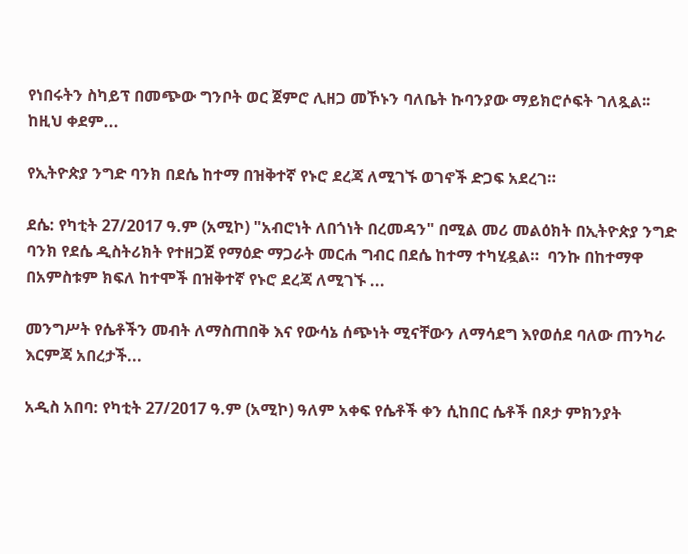የነበሩትን ስካይፕ በመጭው ግንቦት ወር ጀምሮ ሊዘጋ መኾኑን ባለቤት ኩባንያው ማይክሮሶፍት ገለጿል፡፡ ከዚህ ቀደም...

የኢትዮጵያ ንግድ ባንክ በደሴ ከተማ በዝቅተኛ የኑሮ ደረጃ ለሚገኙ ወገኖች ድጋፍ አደረገ።

ደሴ: የካቲት 27/2017 ዓ.ም (አሚኮ) "አብሮነት ለበጎነት በረመዳን" በሚል መሪ መልዕክት በኢትዮጵያ ንግድ ባንክ የደሴ ዲስትሪክት የተዘጋጀ የማዕድ ማጋራት መርሐ ግብር በደሴ ከተማ ተካሂዷል።  ባንኩ በከተማዋ በአምስቱም ክፍለ ከተሞች በዝቅተኛ የኑሮ ደረጃ ለሚገኙ ...

መንግሥት የሴቶችን መብት ለማስጠበቅ እና የውሳኔ ሰጭነት ሚናቸውን ለማሳደግ እየወሰደ ባለው ጠንካራ እርምጃ አበረታች...

አዲስ አበባ: የካቲት 27/2017 ዓ.ም (አሚኮ) ዓለም አቀፍ የሴቶች ቀን ሲከበር ሴቶች በጾታ ምክንያት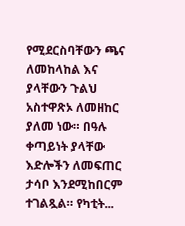የሚደርስባቸውን ጫና ለመከላከል እና ያላቸውን ጉልህ አስተዋጽኦ ለመዘከር ያለመ ነው። በዓሉ ቀጣይነት ያላቸው እድሎችን ለመፍጠር ታሳቦ እንደሚከበርም ተገልጿል። የካቲት...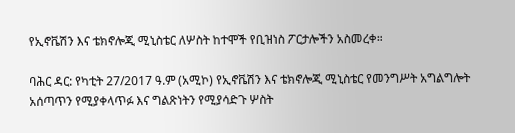የኢኖቬሽን እና ቴክኖሎጂ ሚኒስቴር ለሦስት ከተሞች የቢዝነስ ፖርታሎችን አስመረቀ።

ባሕር ዳር: የካቲት 27/2017 ዓ.ም (አሚኮ) የኢኖቬሽን እና ቴክኖሎጂ ሚኒስቴር የመንግሥት አግልግሎት አሰጣጥን የሚያቀላጥፉ እና ግልጽነትን የሚያሳድጉ ሦስት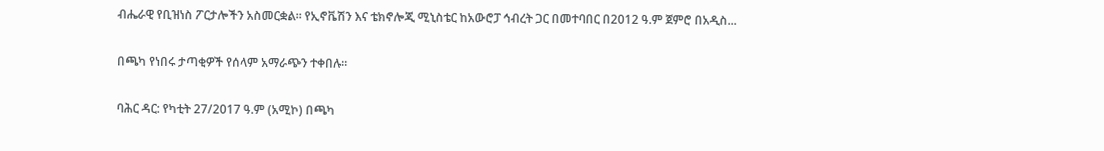ብሔራዊ የቢዝነስ ፖርታሎችን አስመርቋል። የኢኖቬሽን እና ቴክኖሎጂ ሚኒስቴር ከአውሮፓ ኅብረት ጋር በመተባበር በ2012 ዓ.ም ጀምሮ በአዲስ...

በጫካ የነበሩ ታጣቂዎች የሰላም አማራጭን ተቀበሉ።

ባሕር ዳር: የካቲት 27/2017 ዓ.ም (አሚኮ) በጫካ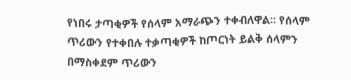የነበሩ ታጣቂዎች የሰላም አማራጭን ተቀብለዋል። የሰላም ጥሪውን የተቀበሉ ተቃጣቂዎች ከጦርነት ይልቅ ሰላምን በማስቀደም ጥሪውን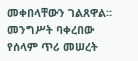መቀበላቸውን ገልጸዋል። መንግሥት ባቀረበው የሰላም ጥሪ መሠረት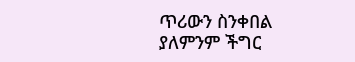ጥሪውን ስንቀበል ያለምንም ችግር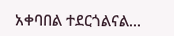አቀባበል ተደርጎልናል...